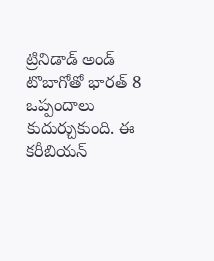ట్రినిడాడ్ అండ్ టొబాగోతో భారత్ 8 ఒప్పందాలు కుదుర్చుకుంది. ఈ కరీబియన్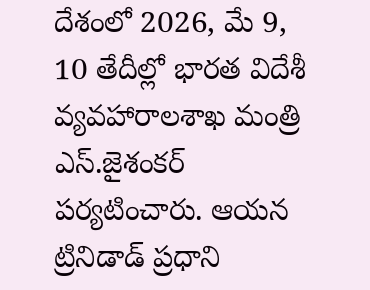దేశంలో 2026, మే 9, 10 తేదీల్లో భారత విదేశీ వ్యవహారాలశాఖ మంత్రి ఎస్.జైశంకర్ పర్యటించారు. ఆయన ట్రినిడాడ్ ప్రధాని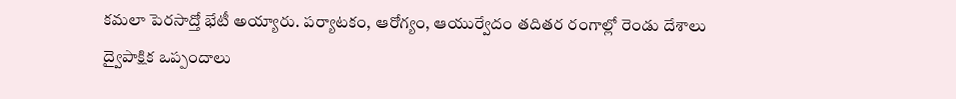కమలా పెరసాద్తో భేటీ అయ్యారు. పర్యాటకం, ఆరోగ్యం, ఆయుర్వేదం తదితర రంగాల్లో రెండు దేశాలు ద్వైపాక్షిక ఒప్పందాలు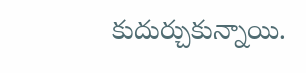కుదుర్చుకున్నాయి.